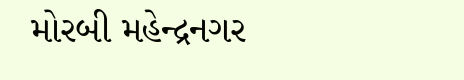મોરબી મહેન્દ્રનગર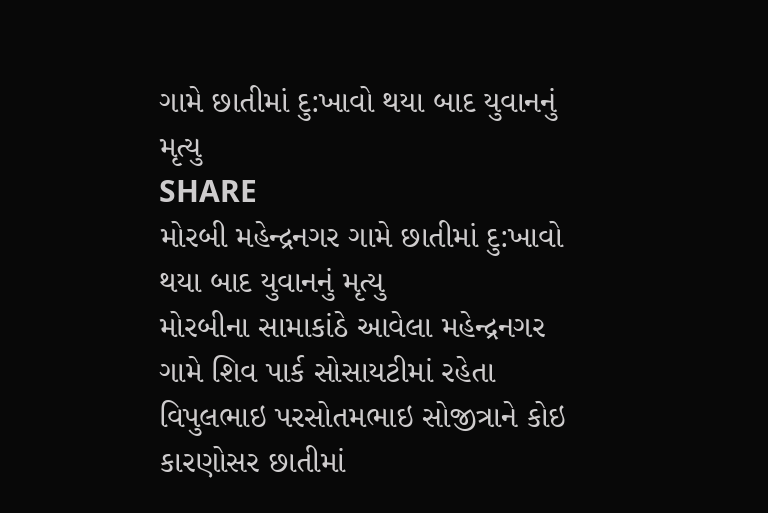ગામે છાતીમાં દુ:ખાવો થયા બાદ યુવાનનું મૃત્યુ
SHARE
મોરબી મહેન્દ્રનગર ગામે છાતીમાં દુ:ખાવો થયા બાદ યુવાનનું મૃત્યુ
મોરબીના સામાકાંઠે આવેલા મહેન્દ્રનગર ગામે શિવ પાર્ક સોસાયટીમાં રહેતા વિપુલભાઇ પરસોતમભાઇ સોજીત્રાને કોઇ કારણોસર છાતીમાં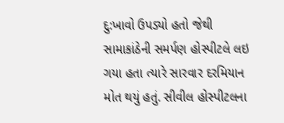દુ:ખાવો ઉપડ્યો હતો જેથી સામાકાંઠેની સમર્પણ હોસ્પીટલે લઇ ગયા હતા ત્યારે સારવાર દરમિયાન મોત થયું હતું. સીવીલ હોસ્પીટલના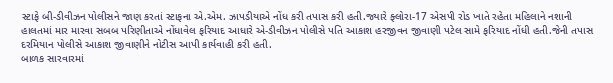સ્ટાફે બી-ડીવીઝન પોલીસને જાણ કરતાં સ્ટાફના એ.એમ. ઝાપડીયાએ નોંધ કરી તપાસ કરી હતી.જ્યારે ફ્લોરા-17 એસપી રોડ ખાતે રહેતા મહિલાને નશાની હાલતમાં માર મારવા સબબ પરિણીતાએ નોંધાવેલ ફરિયાદ આધારે એ-ડીવીઝન પોલીસે પતિ આકાશ હરજીવન જીવાણી પટેલ સામે ફરિયાદ નોંધી હતી.જેની તપાસ દરમિયાન પોલીસે આકાશ જીવાણીને નોટીસ આપી કાર્યવાહી કરી હતી.
બાળક સારવારમાં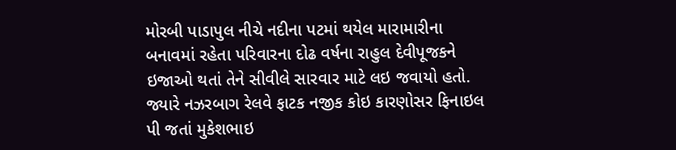મોરબી પાડાપુલ નીચે નદીના પટમાં થયેલ મારામારીના બનાવમાં રહેતા પરિવારના દોઢ વર્ષના રાહુલ દેવીપૂજકને ઇજાઓ થતાં તેને સીવીલે સારવાર માટે લઇ જવાયો હતો. જ્યારે નઝરબાગ રેલવે ફાટક નજીક કોઇ કારણોસર ફિનાઇલ પી જતાં મુકેશભાઇ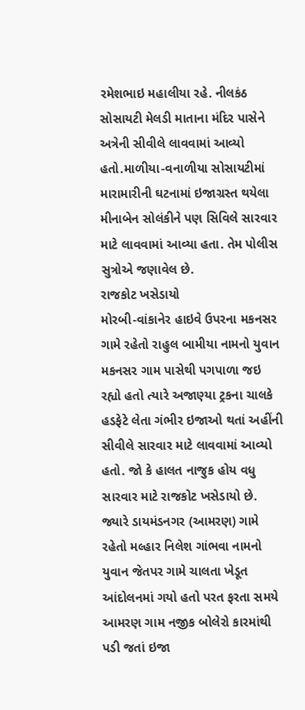રમેશભાઇ મહાલીયા રહે. નીલકંઠ સોસાયટી મેલડી માતાના મંદિર પાસેને અત્રેની સીવીલે લાવવામાં આવ્યો હતો.માળીયા-વનાળીયા સોસાયટીમાં મારામારીની ઘટનામાં ઇજાગ્રસ્ત થયેલા મીનાબેન સોલંકીને પણ સિવિલે સારવાર માટે લાવવામાં આવ્યા હતા. તેમ પોલીસ સુત્રોએ જણાવેલ છે.
રાજકોટ ખસેડાયો
મોરબી-વાંકાનેર હાઇવે ઉપરના મકનસર ગામે રહેતો રાહુલ બામીયા નામનો યુવાન મકનસર ગામ પાસેથી પગપાળા જઇ રહ્યો હતો ત્યારે અજાણ્યા ટ્રકના ચાલકે હડફેટે લેતા ગંભીર ઇજાઓ થતાં અહીંની સીવીલે સારવાર માટે લાવવામાં આવ્યો હતો. જો કે હાલત નાજુક હોય વધુ સારવાર માટે રાજકોટ ખસેડાયો છે.
જ્યારે ડાયમંડનગર (આમરણ) ગામે રહેતો મલ્હાર નિલેશ ગાંભવા નામનો યુવાન જેતપર ગામે ચાલતા ખેડૂત આંદોલનમાં ગયો હતો પરત ફરતા સમયે આમરણ ગામ નજીક બોલેરો કારમાંથી પડી જતાં ઇજા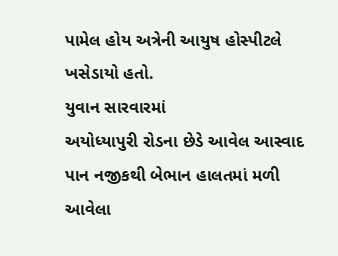પામેલ હોય અત્રેની આયુષ હોસ્પીટલે ખસેડાયો હતો.
યુવાન સારવારમાં
અયોધ્યાપુરી રોડના છેડે આવેલ આસ્વાદ પાન નજીકથી બેભાન હાલતમાં મળી આવેલા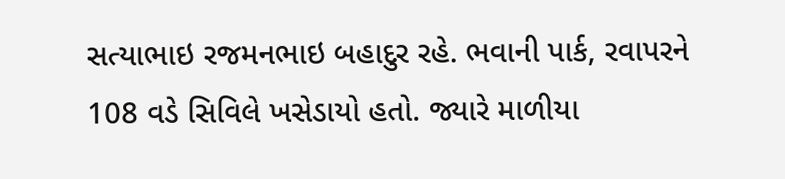સત્યાભાઇ રજમનભાઇ બહાદુર રહે. ભવાની પાર્ક, રવાપરને 108 વડે સિવિલે ખસેડાયો હતો. જ્યારે માળીયા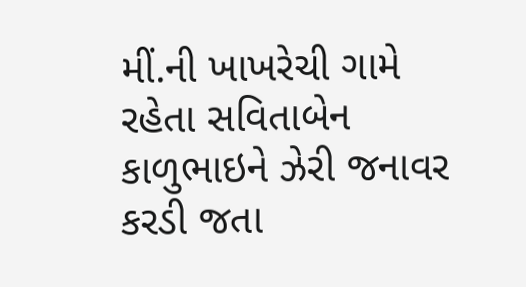મીં.ની ખાખરેચી ગામે રહેતા સવિતાબેન કાળુભાઇને ઝેરી જનાવર કરડી જતા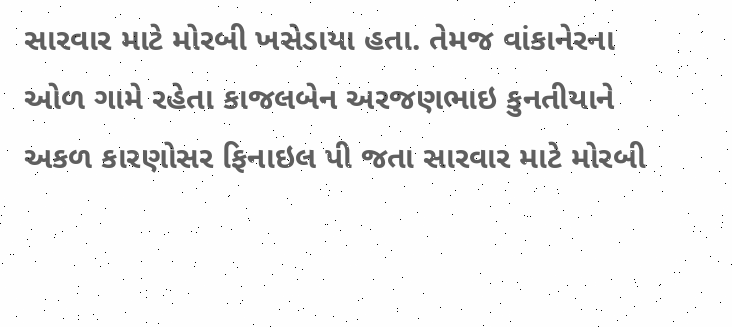સારવાર માટે મોરબી ખસેડાયા હતા. તેમજ વાંકાનેરના ઓળ ગામે રહેતા કાજલબેન અરજણભાઇ કુનતીયાને અકળ કારણોસર ફિનાઇલ પી જતા સારવાર માટે મોરબી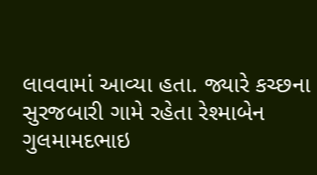લાવવામાં આવ્યા હતા. જ્યારે કચ્છના સુરજબારી ગામે રહેતા રેશ્માબેન ગુલમામદભાઇ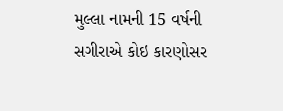મુલ્લા નામની 15 વર્ષની સગીરાએ કોઇ કારણોસર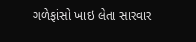ગળેફાંસો ખાઇ લેતા સારવાર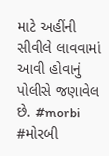માટે અહીંની સીવીલે લાવવામાં આવી હોવાનું પોલીસે જણાવેલ છે. #morbi #મોરબી